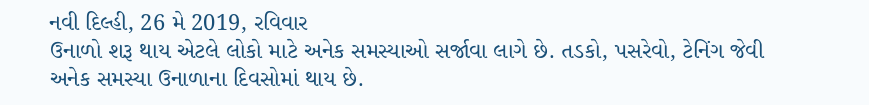નવી દિલ્હી, 26 મે 2019, રવિવાર
ઉનાળો શરૂ થાય એટલે લોકો માટે અનેક સમસ્યાઓ સર્જાવા લાગે છે. તડકો, પસરેવો, ટેનિંગ જેવી અનેક સમસ્યા ઉનાળાના દિવસોમાં થાય છે.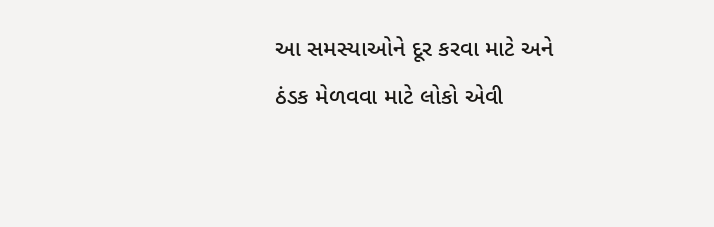આ સમસ્યાઓને દૂર કરવા માટે અને ઠંડક મેળવવા માટે લોકો એવી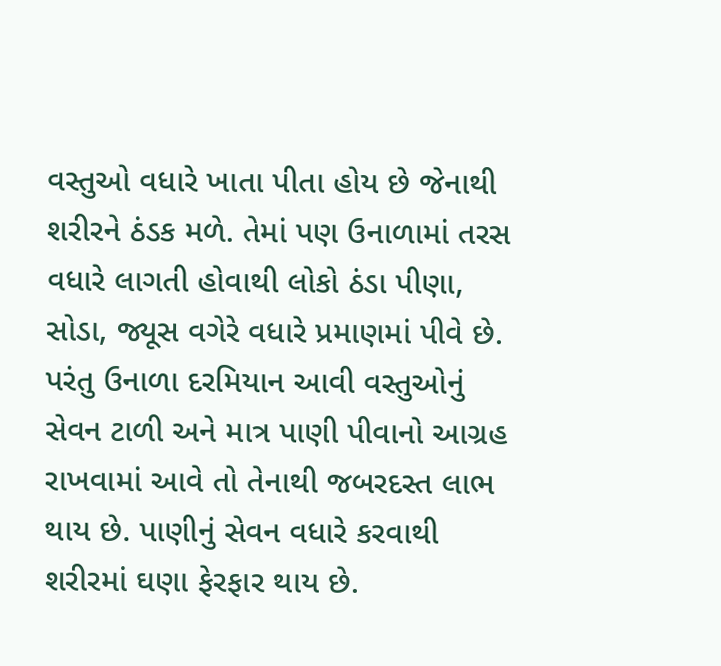વસ્તુઓ વધારે ખાતા પીતા હોય છે જેનાથી શરીરને ઠંડક મળે. તેમાં પણ ઉનાળામાં તરસ વધારે લાગતી હોવાથી લોકો ઠંડા પીણા, સોડા, જ્યૂસ વગેરે વધારે પ્રમાણમાં પીવે છે. પરંતુ ઉનાળા દરમિયાન આવી વસ્તુઓનું સેવન ટાળી અને માત્ર પાણી પીવાનો આગ્રહ રાખવામાં આવે તો તેનાથી જબરદસ્ત લાભ થાય છે. પાણીનું સેવન વધારે કરવાથી શરીરમાં ઘણા ફેરફાર થાય છે.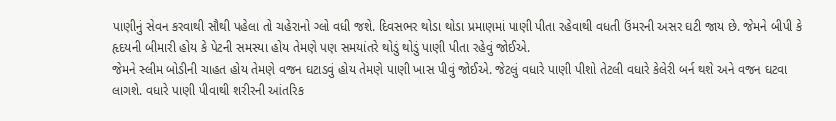પાણીનું સેવન કરવાથી સૌથી પહેલા તો ચહેરાનો ગ્લો વધી જશે. દિવસભર થોડા થોડા પ્રમાણમાં પાણી પીતા રહેવાથી વધતી ઉંમરની અસર ઘટી જાય છે. જેમને બીપી કે હૃદયની બીમારી હોય કે પેટની સમસ્યા હોય તેમણે પણ સમયાંતરે થોડું થોડું પાણી પીતા રહેવું જોઈએ.
જેમને સ્લીમ બોડીની ચાહત હોય તેમણે વજન ઘટાડવું હોય તેમણે પાણી ખાસ પીવું જોઈએ. જેટલું વધારે પાણી પીશો તેટલી વધારે કેલેરી બર્ન થશે અને વજન ઘટવા લાગશે. વધારે પાણી પીવાથી શરીરની આંતરિક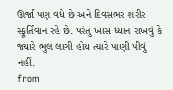ઊર્જા પણ વધે છે અને દિવસભર શરીર સ્ફૂર્તિવાન રહે છે. પરંતુ ખાસ ધ્યાન રાખવું કે જ્યારે ભુલ લાગી હોય ત્યારે પાણી પીવું નહીં.
from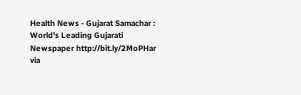Health News - Gujarat Samachar : World's Leading Gujarati Newspaper http://bit.ly/2MoPHar
via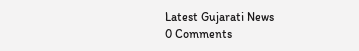Latest Gujarati News
0 Comments